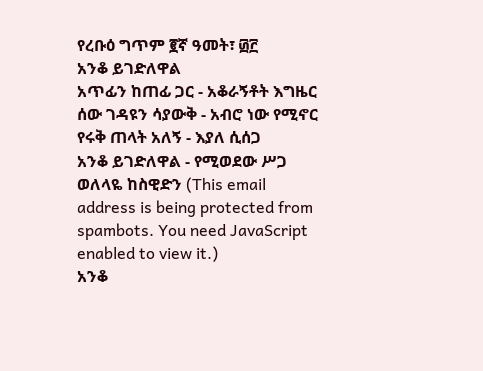የረቡዕ ግጥም ፪ኛ ዓመት፣ ፴፫
አንቆ ይገድለዋል
አጥፊን ከጠፊ ጋር - አቆራኝቶት እግዜር
ሰው ገዳዩን ሳያውቅ - አብሮ ነው የሚኖር
የሩቅ ጠላት አለኝ - እያለ ሲሰጋ
አንቆ ይገድለዋል - የሚወደው ሥጋ
ወለላዬ ከስዊድን (This email address is being protected from spambots. You need JavaScript enabled to view it.)
አንቆ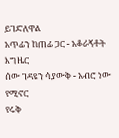ይገድለዋል
አጥፊን ከጠፊ ጋር - አቆራኝቶት እግዜር
ሰው ገዳዩን ሳያውቅ - አብሮ ነው የሚኖር
የሩቅ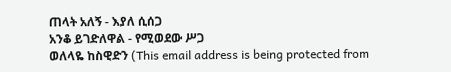ጠላት አለኝ - እያለ ሲሰጋ
አንቆ ይገድለዋል - የሚወደው ሥጋ
ወለላዬ ከስዊድን (This email address is being protected from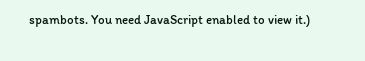spambots. You need JavaScript enabled to view it.)